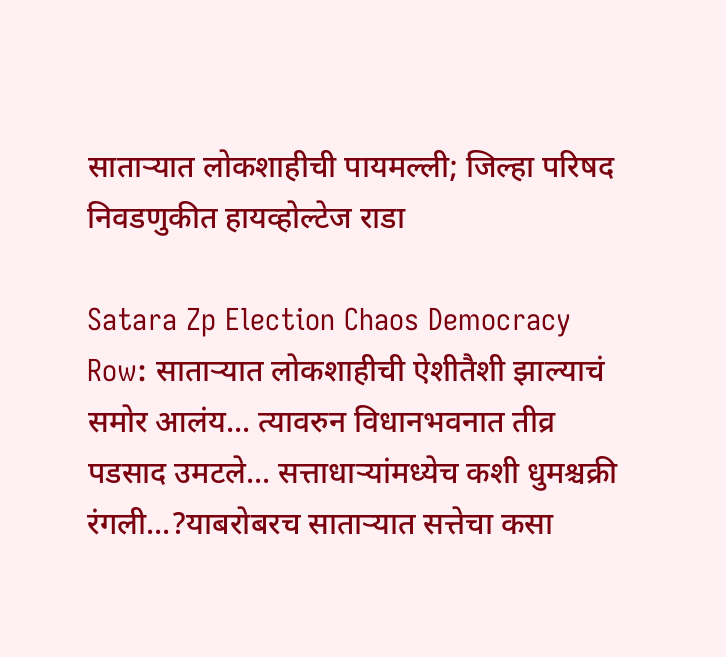साताऱ्यात लोकशाहीची पायमल्ली; जिल्हा परिषद निवडणुकीत हायव्होल्टेज राडा

Satara Zp Election Chaos Democracy Row: साताऱ्यात लोकशाहीची ऐशीतैशी झाल्याचं समोर आलंय... त्यावरुन विधानभवनात तीव्र पडसाद उमटले... सत्ताधाऱ्यांमध्येच कशी धुमश्चक्री रंगली...?याबरोबरच साताऱ्यात सत्तेचा कसा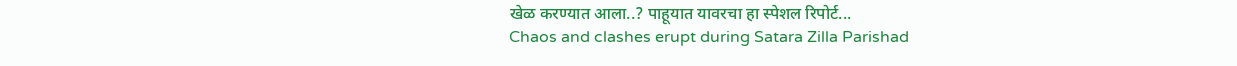खेळ करण्यात आला..? पाहूयात यावरचा हा स्पेशल रिपोर्ट...
Chaos and clashes erupt during Satara Zilla Parishad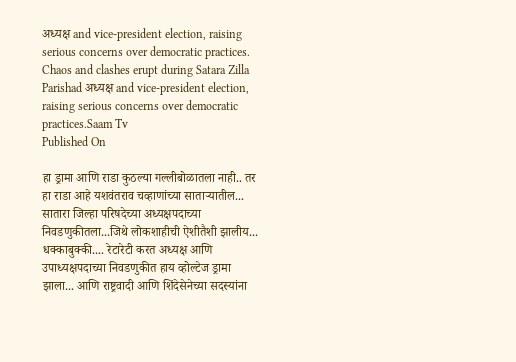अध्यक्ष and vice-president election, raising serious concerns over democratic practices.
Chaos and clashes erupt during Satara Zilla Parishad अध्यक्ष and vice-president election, raising serious concerns over democratic practices.Saam Tv
Published On

हा ड्रामा आणि राडा कुठल्या गल्लीबोळातला नाही.. तर हा राडा आहे यशवंतराव चव्हाणांच्या साताऱ्यातील... सातारा जिल्हा परिषदेच्या अध्यक्षपदाच्या निवडणुकीतला...जिथे लोकशाहीची ऐशीतैशी झालीय... धक्काबुक्की.... रेटारेटी करत अध्यक्ष आणि उपाध्यक्षपदाच्या निवडणुकीत हाय व्होल्टेज ड्रामा झाला... आणि राष्ट्रवादी आणि शिंदेसेनेच्या सदस्यांना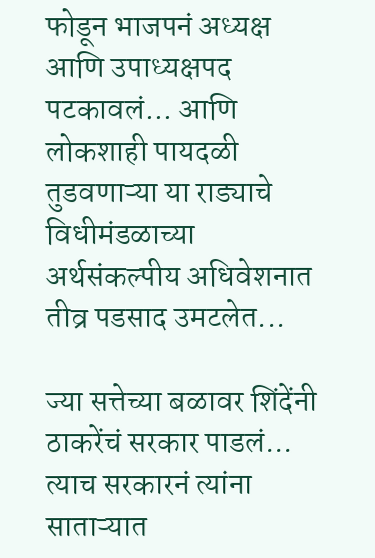फोडून भाजपनं अध्यक्ष आणि उपाध्यक्षपद पटकावलं... आणि लोकशाही पायदळी तुडवणाऱ्या या राड्याचे विधीमंडळाच्या अर्थसंकल्पीय अधिवेशनात तीव्र पडसाद उमटलेत...

ज्या सत्तेच्या बळावर शिंदेंनी ठाकरेंचं सरकार पाडलं... त्याच सरकारनं त्यांना साताऱ्यात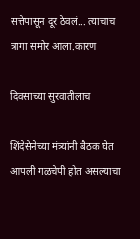सत्तेपासून दूर ठेवलं... त्याचाच त्रागा समोर आला.कारण

दिवसाच्या सुरवातीलाच

शिंदेसेनेच्या मंत्र्यांनी बैठक घेत आपली गळचेपी होत असल्याचा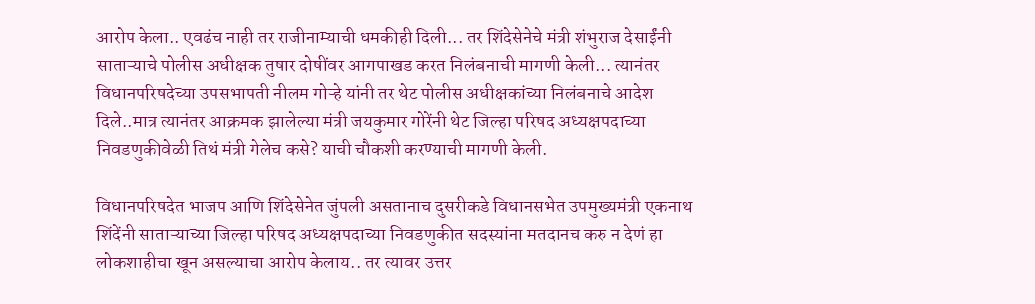आरोप केला.. एवढंच नाही तर राजीनाम्याची धमकीही दिली... तर शिंदेसेनेचे मंत्री शंभुराज देसाईंनी साताऱ्याचे पोलीस अधीक्षक तुषार दोषींवर आगपाखड करत निलंबनाची मागणी केली... त्यानंतर विधानपरिषदेच्या उपसभापती नीलम गोऱ्हे यांनी तर थेट पोलीस अधीक्षकांच्या निलंबनाचे आदेश दिले..मात्र त्यानंतर आक्रमक झालेल्या मंत्री जयकुमार गोरेंनी थेट जिल्हा परिषद अध्यक्षपदाच्या निवडणुकीवेळी तिथं मंत्री गेलेच कसे? याची चौकशी करण्याची मागणी केली.

विधानपरिषदेत भाजप आणि शिंदेसेनेत जुंपली असतानाच दुसरीकडे विधानसभेत उपमुख्यमंत्री एकनाथ शिंदेंनी साताऱ्याच्या जिल्हा परिषद अध्यक्षपदाच्या निवडणुकीत सदस्यांना मतदानच करु न देणं हा लोकशाहीचा खून असल्याचा आरोप केलाय.. तर त्यावर उत्तर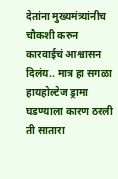देतांना मुख्यमंत्र्यांनीच चौकशी करुन कारवाईचं आश्वासन दिलंय.. मात्र हा सगळा हायहोल्टेज ड्रामा घडण्याला कारण ठरली ती सातारा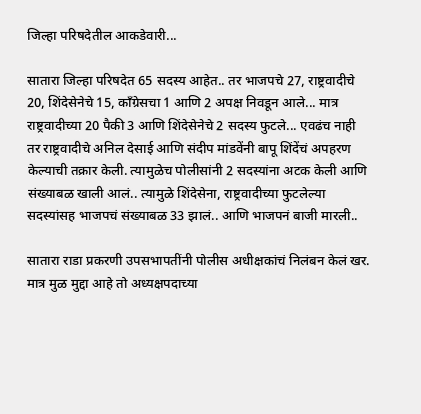जिल्हा परिषदेतील आकडेवारी...

सातारा जिल्हा परिषदेत 65 सदस्य आहेत.. तर भाजपचे 27, राष्ट्रवादीचे 20, शिंदेसेनेचे 15, काँग्रेसचा 1 आणि 2 अपक्ष निवडून आले... मात्र राष्ट्रवादीच्या 20 पैकी 3 आणि शिंदेसेनेचे 2 सदस्य फुटले... एवढंच नाही तर राष्ट्रवादीचे अनिल देसाई आणि संदीप मांडवेंनी बापू शिंदेंचं अपहरण केल्याची तक्रार केली. त्यामुळेच पोलीसांनी 2 सदस्यांना अटक केली आणि संख्याबळ खाली आलं.. त्यामुळे शिंदेसेना, राष्ट्रवादीच्या फुटलेल्या सदस्यांसह भाजपचं संख्याबळ 33 झालं.. आणि भाजपनं बाजी मारली..

सातारा राडा प्रकरणी उपसभापतींनी पोलीस अधीक्षकांचं निलंबन केलं खर. मात्र मुळ मुद्दा आहे तो अध्यक्षपदाच्या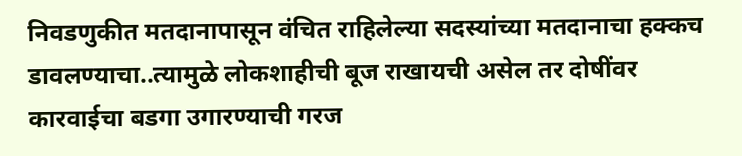निवडणुकीत मतदानापासून वंचित राहिलेल्या सदस्यांच्या मतदानाचा हक्कच डावलण्याचा..त्यामुळे लोकशाहीची बूज राखायची असेल तर दोषींवर कारवाईचा बडगा उगारण्याची गरज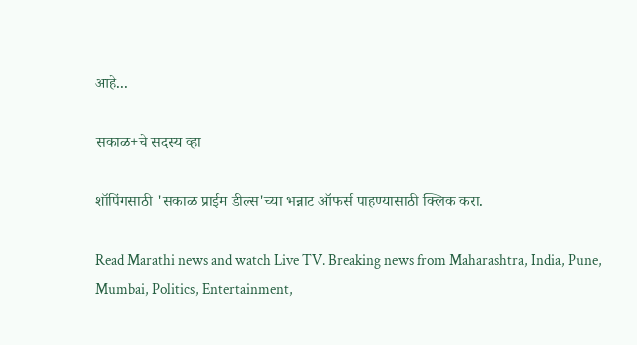आहे...

सकाळ+चे सदस्य व्हा

शॉपिंगसाठी 'सकाळ प्राईम डील्स'च्या भन्नाट ऑफर्स पाहण्यासाठी क्लिक करा.

Read Marathi news and watch Live TV. Breaking news from Maharashtra, India, Pune, Mumbai, Politics, Entertainment,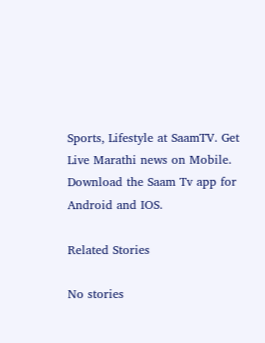Sports, Lifestyle at SaamTV. Get Live Marathi news on Mobile. Download the Saam Tv app for Android and IOS.

Related Stories

No stories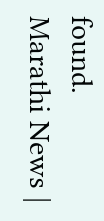found.
Marathi News |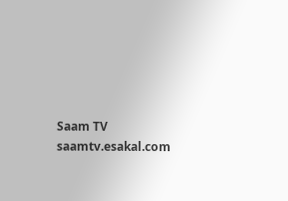Saam TV
saamtv.esakal.com